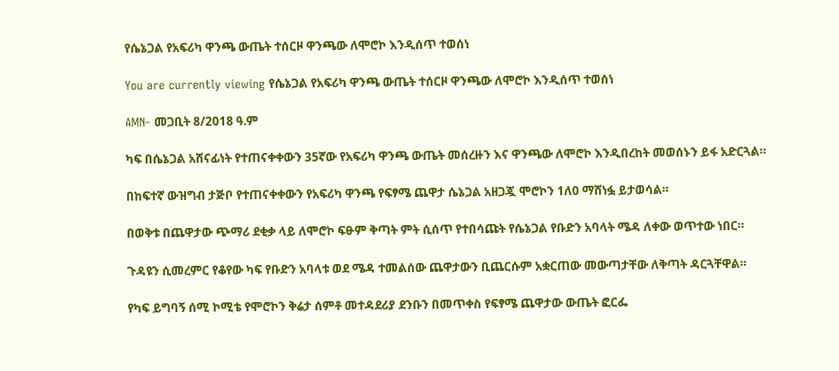የሴኔጋል የአፍሪካ ዋንጫ ውጤት ተሰርዞ ዋንጫው ለሞሮኮ እንዲሰጥ ተወሰነ

You are currently viewing የሴኔጋል የአፍሪካ ዋንጫ ውጤት ተሰርዞ ዋንጫው ለሞሮኮ እንዲሰጥ ተወሰነ

AMN- መጋቢት 8/2018 ዓ.ም

ካፍ በሴኔጋል አሸናፊነት የተጠናቀቀውን 35ኛው የአፍሪካ ዋንጫ ውጤት መሰረዙን እና ዋንጫው ለሞሮኮ እንዲበረከት መወሰኑን ይፋ አድርጓል።

በከፍተኛ ውዝግብ ታጅቦ የተጠናቀቀውን የአፍሪካ ዋንጫ የፍፃሜ ጨዋታ ሴኔጋል አዘጋጇ ሞሮኮን 1ለ0 ማሸነፏ ይታወሳል።

በወቅቱ በጨዋታው ጭማሪ ደቂቃ ላይ ለሞሮኮ ፍፁም ቅጣት ምት ሲሰጥ የተበሳጩት የሴኔጋል የቡድን አባላት ሜዳ ለቀው ወጥተው ነበር።

ጉዳዩን ሲመረምር የቆየው ካፍ የቡድን አባላቱ ወደ ሜዳ ተመልሰው ጨዋታውን ቢጨርሱም አቋርጠው መውጣታቸው ለቅጣት ዳርጓቸዋል።

የካፍ ይግባኝ ሰሚ ኮሚቴ የሞሮኮን ቅሬታ ሰምቶ መተዳደሪያ ደንቡን በመጥቀስ የፍፃሜ ጨዋታው ውጤት ፎርፌ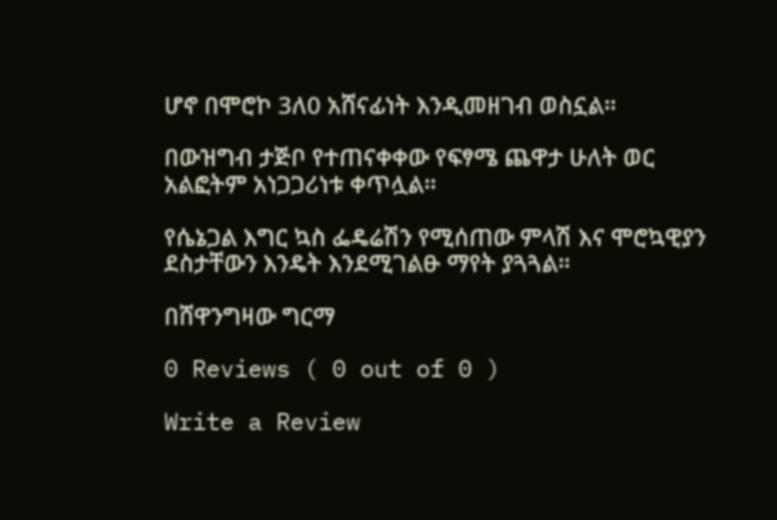ሆኖ በሞሮኮ 3ለ0 አሸናፊነት እንዲመዘገብ ወስኗል።

በውዝግብ ታጅቦ የተጠናቀቀው የፍፃሜ ጨዋታ ሁለት ወር አልፎትም አነጋጋሪነቱ ቀጥሏል።

የሴኔጋል እግር ኳስ ፌዴሬሽን የሚሰጠው ምላሽ እና ሞሮኳዊያን ደስታቸውን እንዴት እንደሚገልፁ ማየት ያጓጓል።

በሸዋንግዛው ግርማ

0 Reviews ( 0 out of 0 )

Write a Review